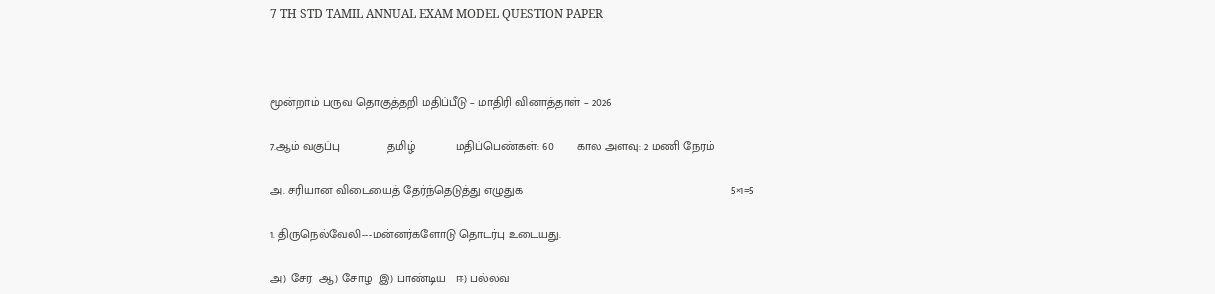7 TH STD TAMIL ANNUAL EXAM MODEL QUESTION PAPER



மூன்றாம் பருவ தொகுத்தறி மதிப்பீடு – மாதிரி வினாத்தாள் – 2026

7.ஆம் வகுப்பு              தமிழ்            மதிப்பெண்கள்: 60       கால அளவு: 2 மணி நேரம்

அ. சரியான விடையைத் தேர்ந்தெடுத்து எழுதுக                                                              5×1=5

1. திருநெல்வேலி---மன்னர்களோடு தொடர்பு உடையது.

அ) சேர  ஆ) சோழ  இ) பாண்டிய   ஈ) பல்லவ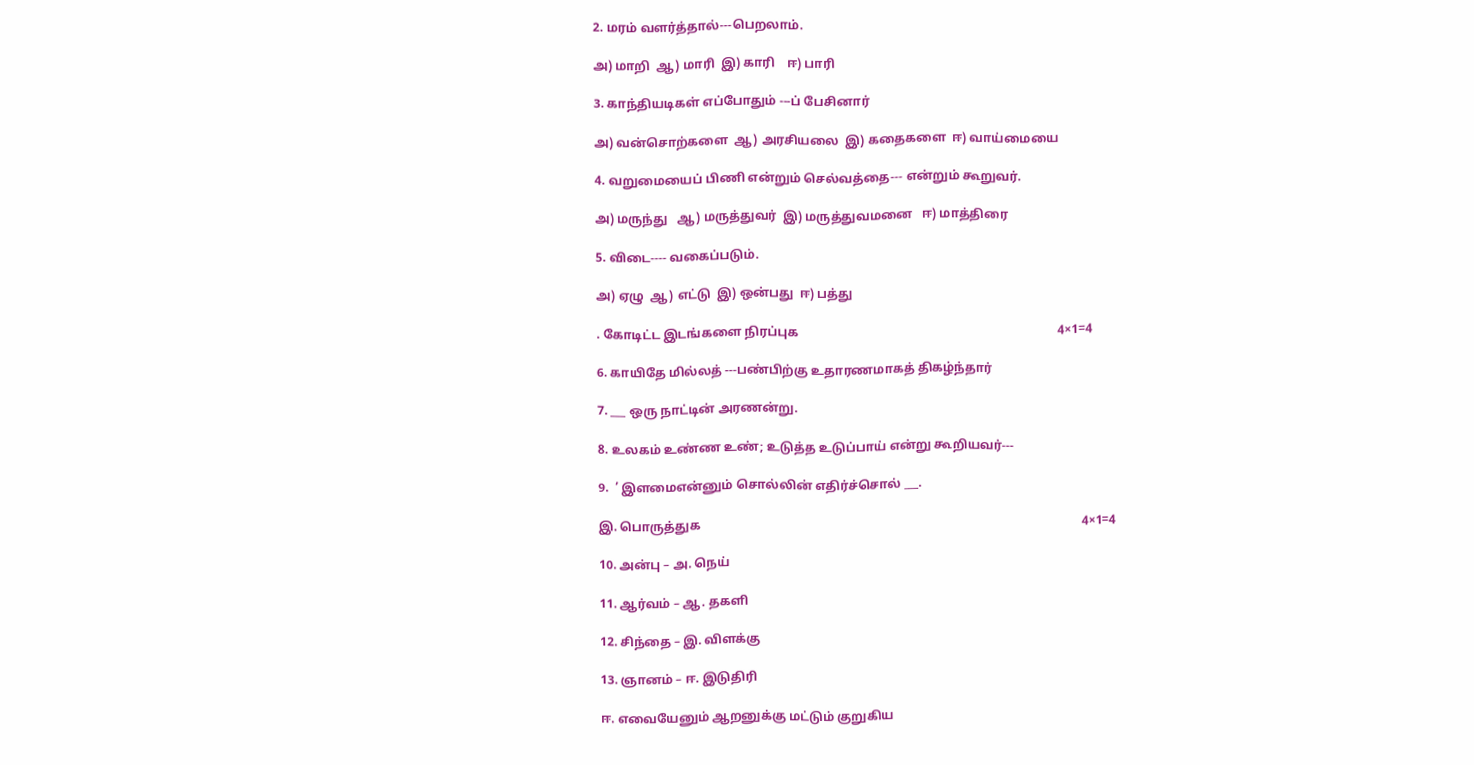2. மரம் வளர்த்தால்---பெறலாம்.

அ) மாறி  ஆ) மாரி  இ) காரி    ஈ) பாரி

3. காந்தியடிகள் எப்போதும் ---ப் பேசினார்

அ) வன்சொற்களை  ஆ) அரசியலை  இ) கதைகளை  ஈ) வாய்மையை

4. வறுமையைப் பிணி என்றும் செல்வத்தை--- என்றும் கூறுவர்.

அ) மருந்து   ஆ) மருத்துவர்  இ) மருத்துவமனை   ஈ) மாத்திரை

5. விடை---- வகைப்படும்.

அ) ஏழு  ஆ) எட்டு  இ) ஒன்பது  ஈ) பத்து

. கோடிட்ட இடங்களை நிரப்புக                                                                                   4×1=4

6. காயிதே மில்லத் ---பண்பிற்கு உதாரணமாகத் திகழ்ந்தார்

7. ___ ஒரு நாட்டின் அரணன்று.

8. உலகம் உண்ண உண்; உடுத்த உடுப்பாய் என்று கூறியவர்---

9.  ’ இளமைஎன்னும் சொல்லின் எதிர்ச்சொல் ___.

இ. பொருத்துக                                                                                                                          4×1=4

10. அன்பு – அ. நெய்

11. ஆர்வம் – ஆ. தகளி

12. சிந்தை – இ. விளக்கு

13. ஞானம் – ஈ. இடுதிரி

ஈ. எவையேனும் ஆறனுக்கு மட்டும் குறுகிய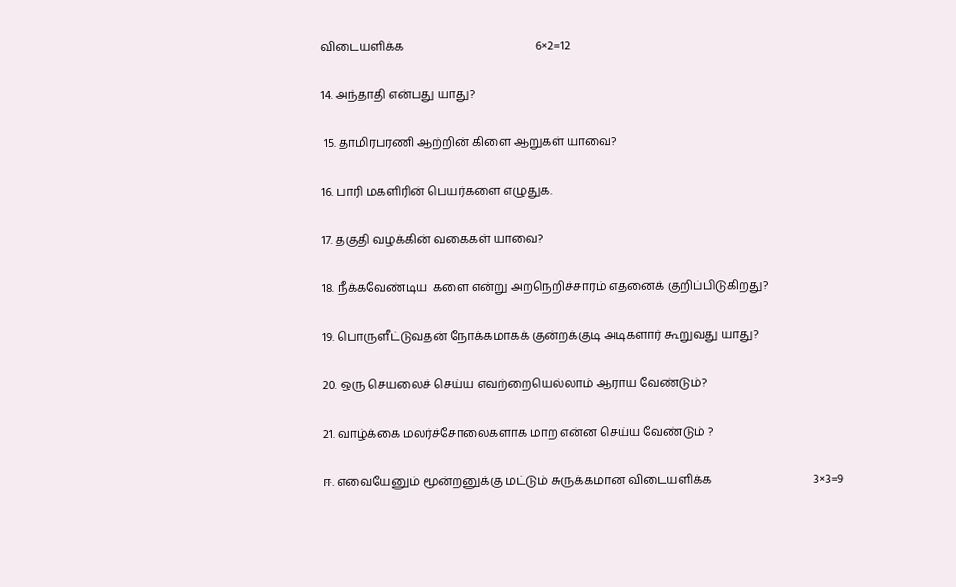விடையளிக்க                                             6×2=12

14. அந்தாதி என்பது யாது?

 15. தாமிரபரணி ஆற்றின் கிளை ஆறுகள் யாவை?

16. பாரி மகளிரின் பெயர்களை எழுதுக.

17. தகுதி வழக்கின் வகைகள் யாவை?

18. நீக்கவேண்டிய  களை என்று அறநெறிச்சாரம் எதனைக் குறிப்பிடுகிறது?

19. பொருளீட்டுவதன் நோக்கமாகக் குன்றக்குடி அடிகளார் கூறுவது யாது?

20. ஒரு செயலைச் செய்ய எவற்றையெல்லாம் ஆராய வேண்டும்?

21. வாழ்க்கை மலர்ச்சோலைகளாக மாற என்ன செய்ய வேண்டும் ?

ஈ. எவையேனும் மூன்றனுக்கு மட்டும் சுருக்கமான விடையளிக்க                                   3×3=9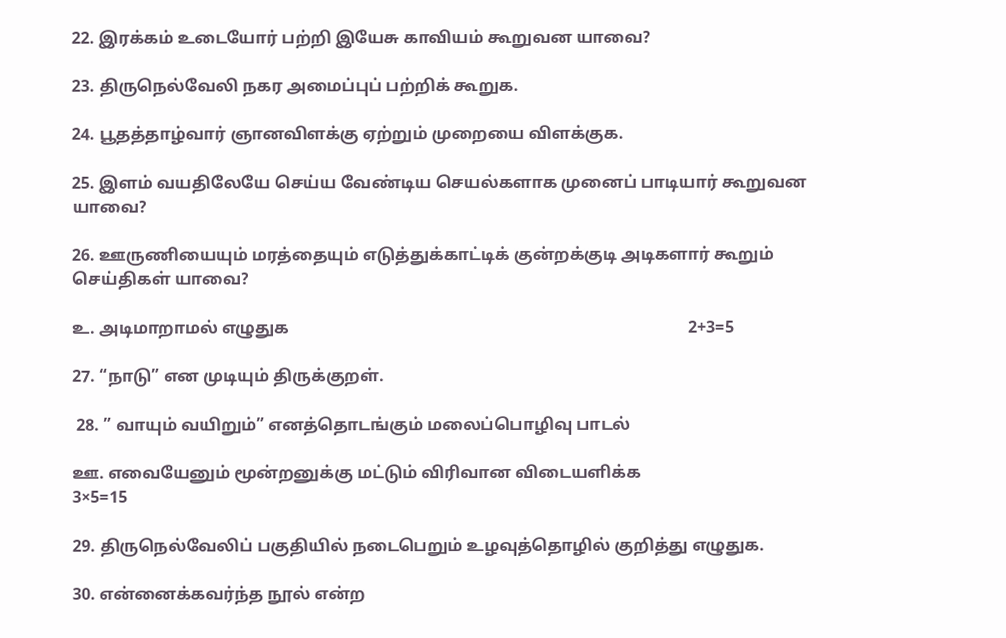22. இரக்கம் உடையோர் பற்றி இயேசு காவியம் கூறுவன யாவை?

23. திருநெல்வேலி நகர அமைப்புப் பற்றிக் கூறுக.

24. பூதத்தாழ்வார் ஞானவிளக்கு ஏற்றும் முறையை விளக்குக.

25. இளம் வயதிலேயே செய்ய வேண்டிய செயல்களாக முனைப் பாடியார் கூறுவன யாவை?

26. ஊருணியையும் மரத்தையும் எடுத்துக்காட்டிக் குன்றக்குடி அடிகளார் கூறும் செய்திகள் யாவை?

உ. அடிமாறாமல் எழுதுக                                                                                                2+3=5

27. “நாடு” என முடியும் திருக்குறள்.

 28. ” வாயும் வயிறும்” எனத்தொடங்கும் மலைப்பொழிவு பாடல்

ஊ. எவையேனும் மூன்றனுக்கு மட்டும் விரிவான விடையளிக்க                                      3×5=15

29. திருநெல்வேலிப் பகுதியில் நடைபெறும் உழவுத்தொழில் குறித்து எழுதுக.

30. என்னைக்கவர்ந்த நூல் என்ற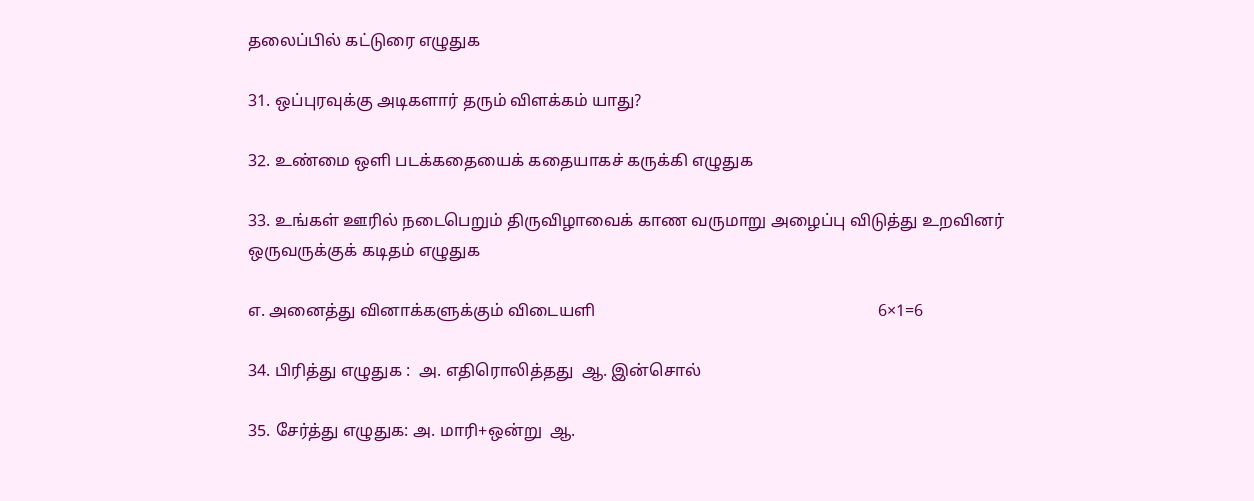தலைப்பில் கட்டுரை எழுதுக

31. ஒப்புரவுக்கு அடிகளார் தரும் விளக்கம் யாது?

32. உண்மை ஒளி படக்கதையைக் கதையாகச் கருக்கி எழுதுக

33. உங்கள் ஊரில் நடைபெறும் திருவிழாவைக் காண வருமாறு அழைப்பு விடுத்து உறவினர் ஒருவருக்குக் கடிதம் எழுதுக

எ. அனைத்து வினாக்களுக்கும் விடையளி                                                                    6×1=6

34. பிரித்து எழுதுக :  அ. எதிரொலித்தது  ஆ. இன்சொல்

35. சேர்த்து எழுதுக: அ. மாரி+ஒன்று  ஆ.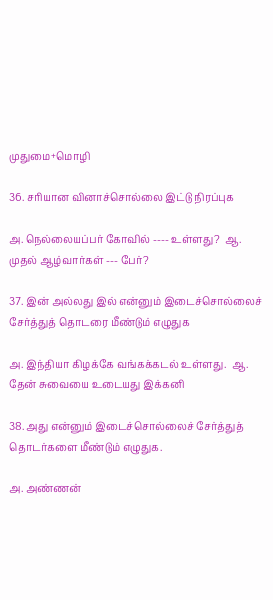முதுமை+மொழி

36. சரியான வினாச்சொல்லை இட்டு நிரப்புக

அ. நெல்லையப்பர் கோவில் ---- உள்ளது?  ஆ. முதல் ஆழ்வார்கள் --- பேர்?

37. இன் அல்லது இல் என்னும் இடைச்சொல்லைச் சேர்த்துத் தொடரை மீண்டும் எழுதுக

அ. இந்தியா கிழக்கே வங்கக்கடல் உள்ளது.  ஆ. தேன் சுவையை உடையது இக்கனி

38. அது என்னும் இடைச்சொல்லைச் சேர்த்துத் தொடர்களை மீண்டும் எழுதுக.

அ. அண்ணன்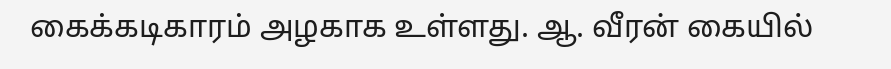கைக்கடிகாரம் அழகாக உள்ளது. ஆ. வீரன் கையில்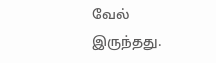வேல் இருந்தது.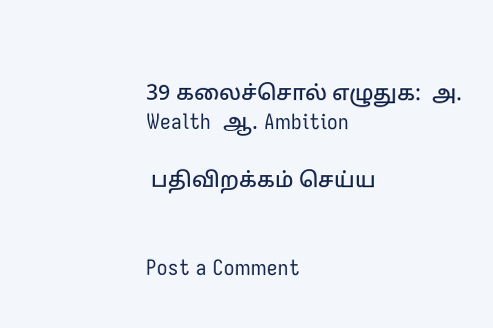39 கலைச்சொல் எழுதுக:  அ. Wealth  ஆ. Ambition

 பதிவிறக்கம் செய்ய


Post a Comment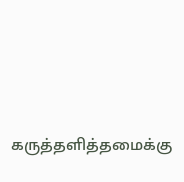கருத்தளித்தமைக்கு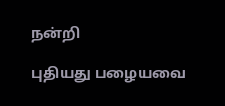நன்றி

புதியது பழையவை